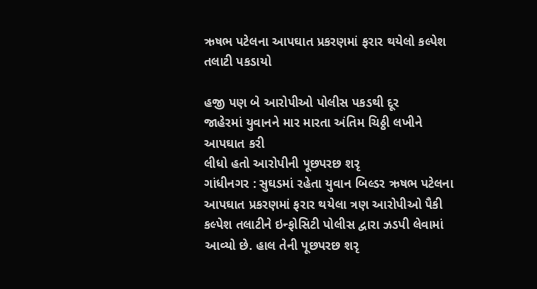ઋષભ પટેલના આપઘાત પ્રકરણમાં ફરાર થયેલો કલ્પેશ તલાટી પકડાયો

હજી પણ બે આરોપીઓ પોલીસ પકડથી દૂર
જાહેરમાં યુવાનને માર મારતા અંતિમ ચિઠ્ઠી લખીને આપઘાત કરી
લીધો હતો આરોપીની પૂછપરછ શરૃ
ગાંધીનગર : સુઘડમાં રહેતા યુવાન બિલ્ડર ઋષભ પટેલના આપઘાત પ્રકરણમાં ફરાર થયેલા ત્રણ આરોપીઓ પૈકી કલ્પેશ તલાટીને ઇન્ફોસિટી પોલીસ દ્વારા ઝડપી લેવામાં આવ્યો છે. હાલ તેની પૂછપરછ શરૃ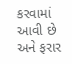કરવામાં આવી છે અને ફરાર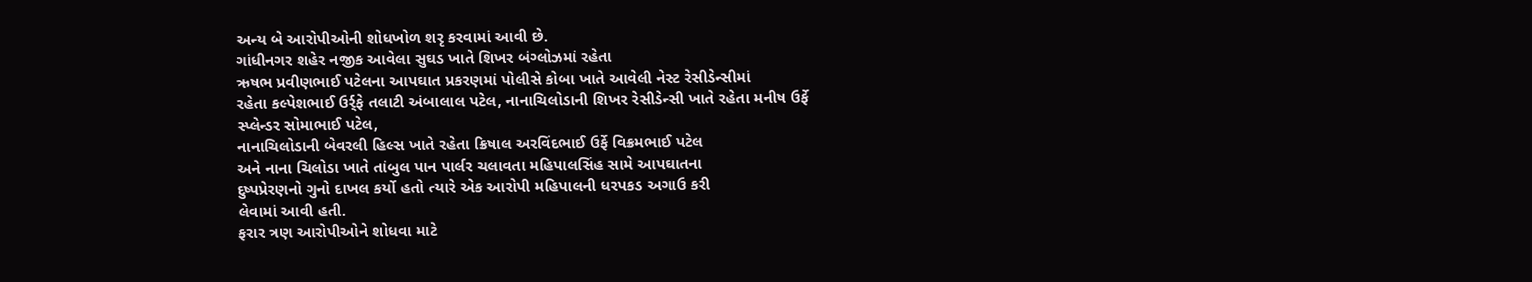અન્ય બે આરોપીઓની શોધખોળ શરૃ કરવામાં આવી છે.
ગાંધીનગર શહેર નજીક આવેલા સુઘડ ખાતે શિખર બંગ્લોઝમાં રહેતા
ઋષભ પ્રવીણભાઈ પટેલના આપઘાત પ્રકરણમાં પોલીસે કોબા ખાતે આવેલી નેસ્ટ રેસીડેન્સીમાં
રહેતા કલ્પેશભાઈ ઉર્ર્ફે તલાટી અંબાલાલ પટેલ, નાનાચિલોડાની શિખર રેસીડેન્સી ખાતે રહેતા મનીષ ઉર્ફે
સ્પ્લેન્ડર સોમાભાઈ પટેલ,
નાનાચિલોડાની બેવરલી હિલ્સ ખાતે રહેતા ક્રિષાલ અરવિંદભાઈ ઉર્ફે વિક્રમભાઈ પટેલ
અને નાના ચિલોડા ખાતે તાંબુલ પાન પાર્લર ચલાવતા મહિપાલસિંહ સામે આપઘાતના
દુષ્પપ્રેરણનો ગુનો દાખલ કર્યો હતો ત્યારે એક આરોપી મહિપાલની ધરપકડ અગાઉ કરી
લેવામાં આવી હતી.
ફરાર ત્રણ આરોપીઓને શોધવા માટે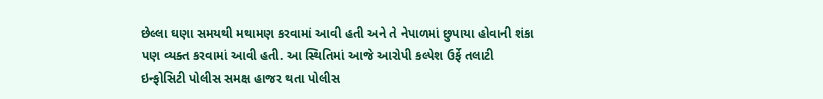છેલ્લા ઘણા સમયથી મથામણ કરવામાં આવી હતી અને તે નેપાળમાં છુપાયા હોવાની શંકા પણ વ્યક્ત કરવામાં આવી હતી. આ સ્થિતિમાં આજે આરોપી કલ્પેશ ઉર્ફે તલાટી ઇન્ફોસિટી પોલીસ સમક્ષ હાજર થતા પોલીસ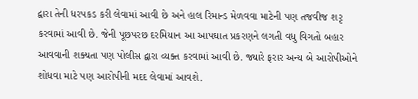દ્વારા તેની ધરપકડ કરી લેવામાં આવી છે અને હાલ રિમાન્ડ મેળવવા માટેની પણ તજવીજ શરૃ કરવામાં આવી છે. જેની પૂછપરછ દરમિયાન આ આપઘાત પ્રકરણને લગતી વધુ વિગતો બહાર આવવાની શક્યતા પણ પોલીસ દ્વારા વ્યક્ત કરવામાં આવી છે. જ્યારે ફરાર અન્ય બે આરોપીઓને શોધવા માટે પણ આરોપીની મદદ લેવામાં આવશે.